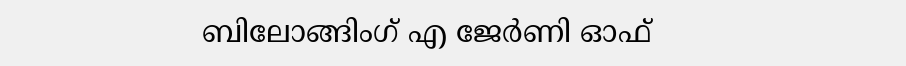ബിലോങ്ങിംഗ് എ ജേർണി ഓഫ്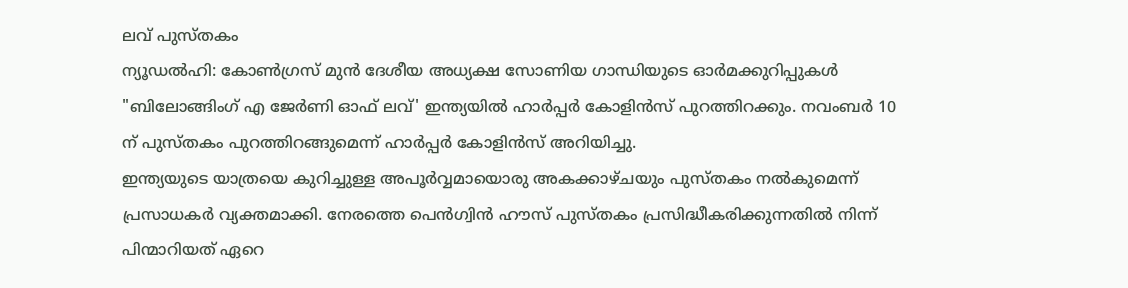ലവ് പുസ്തകം
ന്യൂഡൽഹി: കോൺഗ്രസ് മുൻ ദേശീയ അധ്യക്ഷ സോണിയ ഗാന്ധിയുടെ ഓർമക്കുറിപ്പുകൾ "ബിലോങ്ങിംഗ് എ ജേർണി ഓഫ് ലവ്' ഇന്ത്യയിൽ ഹാർപ്പർ കോളിൻസ് പുറത്തിറക്കും. നവംബർ 10 ന് പുസ്തകം പുറത്തിറങ്ങുമെന്ന് ഹാർപ്പർ കോളിൻസ് അറിയിച്ചു.
ഇന്ത്യയുടെ യാത്രയെ കുറിച്ചുള്ള അപൂർവ്വമായൊരു അകക്കാഴ്ചയും പുസ്തകം നൽകുമെന്ന് പ്രസാധകർ വ്യക്തമാക്കി. നേരത്തെ പെൻഗ്വിൻ ഹൗസ് പുസ്തകം പ്രസിദ്ധീകരിക്കുന്നതിൽ നിന്ന് പിന്മാറിയത് ഏറെ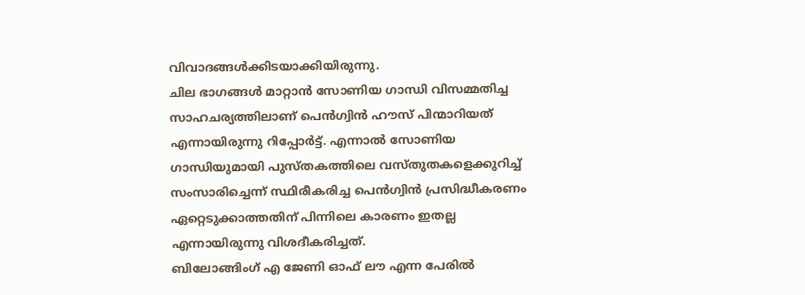വിവാദങ്ങൾക്കിടയാക്കിയിരുന്നു.
ചില ഭാഗങ്ങൾ മാറ്റാൻ സോണിയ ഗാന്ധി വിസമ്മതിച്ച സാഹചര്യത്തിലാണ് പെൻഗ്വിൻ ഹൗസ് പിന്മാറിയത് എന്നായിരുന്നു റിപ്പോർട്ട്. എന്നാൽ സോണിയ ഗാന്ധിയുമായി പുസ്തകത്തിലെ വസ്തുതകളെക്കുറിച്ച് സംസാരിച്ചെന്ന് സ്ഥിരീകരിച്ച പെൻഗ്വിൻ പ്രസിദ്ധീകരണം ഏറ്റെടുക്കാത്തതിന് പിന്നിലെ കാരണം ഇതല്ല എന്നായിരുന്നു വിശദീകരിച്ചത്.
ബിലോങ്ങിംഗ് എ ജേണി ഓഫ് ലൗ എന്ന പേരിൽ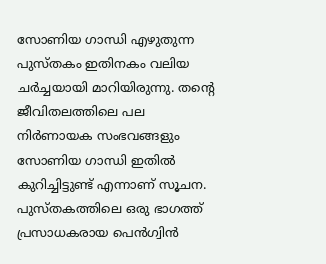സോണിയ ഗാന്ധി എഴുതുന്ന പുസ്തകം ഇതിനകം വലിയ ചർച്ചയായി മാറിയിരുന്നു. തന്റെ ജീവിതലത്തിലെ പല നിർണായക സംഭവങ്ങളും സോണിയ ഗാന്ധി ഇതിൽ കുറിച്ചിട്ടുണ്ട് എന്നാണ് സൂചന. പുസ്തകത്തിലെ ഒരു ഭാഗത്ത് പ്രസാധകരായ പെൻഗ്വിൻ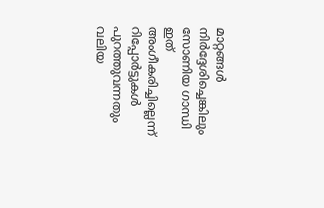മാറ്റങ്ങൾ നിർദ്ദേശിച്ചെങ്കിലും സോണിയ ഗാന്ധി ഇത് അംഗീകരിച്ചില്ലെന്ന് റിപ്പോർട്ടുകൾ പുറത്തുവന്നതും വലിയ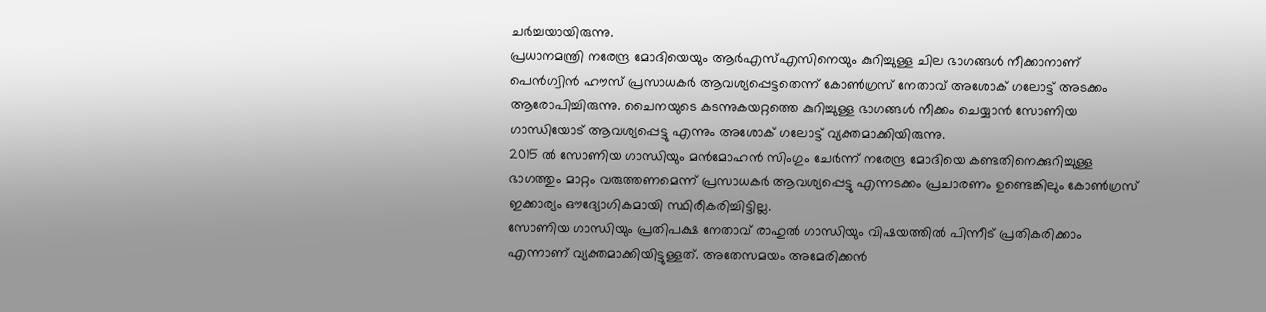ചർച്ചയായിരുന്നു.
പ്രധാനമന്ത്രി നരേന്ദ്ര മോദിയെയും ആർഎസ്എസിനെയും കുറിച്ചുള്ള ചില ഭാഗങ്ങൾ നീക്കാനാണ് പെൻഗ്വിൻ ഹൗസ് പ്രസാധകർ ആവശ്യപ്പെട്ടതെന്ന് കോൺഗ്രസ് നേതാവ് അശോക് ഗലോട്ട് അടക്കം ആരോപിച്ചിരുന്നു. ചൈനയുടെ കടന്നുകയറ്റത്തെ കുറിച്ചുള്ള ഭാഗങ്ങൾ നീക്കം ചെയ്യാൻ സോണിയ ഗാന്ധിയോട് ആവശ്യപ്പെട്ടു എന്നും അശോക് ഗലോട്ട് വ്യക്തമാക്കിയിരുന്നു.
2015 ൽ സോണിയ ഗാന്ധിയും മൻമോഹൻ സിംഗും ചേർന്ന് നരേന്ദ്ര മോദിയെ കണ്ടതിനെക്കുറിച്ചുള്ള ഭാഗത്തും മാറ്റം വരുത്തണമെന്ന് പ്രസാധകർ ആവശ്യപ്പെട്ടു എന്നടക്കം പ്രചാരണം ഉണ്ടെങ്കിലും കോൺഗ്രസ് ഇക്കാര്യം ഔദ്യോഗികമായി സ്ഥിരീകരിച്ചിട്ടില്ല.
സോണിയ ഗാന്ധിയും പ്രതിപക്ഷ നേതാവ് രാഹുൽ ഗാന്ധിയും വിഷയത്തിൽ പിന്നീട് പ്രതികരിക്കാം എന്നാണ് വ്യക്തമാക്കിയിട്ടുള്ളത്. അതേസമയം അമേരിക്കൻ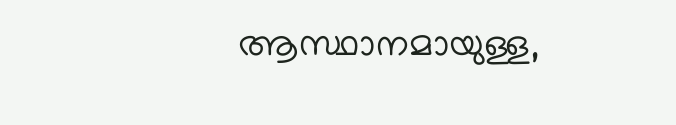ആസ്ഥാനമായുള്ള,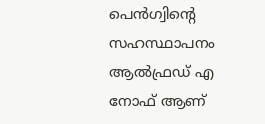പെൻഗ്വിന്റെ സഹസ്ഥാപനം ആൽഫ്രഡ് എ നോഫ് ആണ്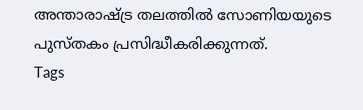അന്താരാഷ്ട്ര തലത്തിൽ സോണിയയുടെ പുസ്തകം പ്രസിദ്ധീകരിക്കുന്നത്.
Tags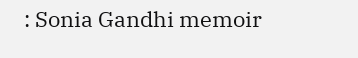: Sonia Gandhi memoir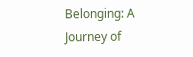Belonging: A Journey of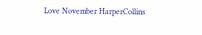Love November HarperCollins